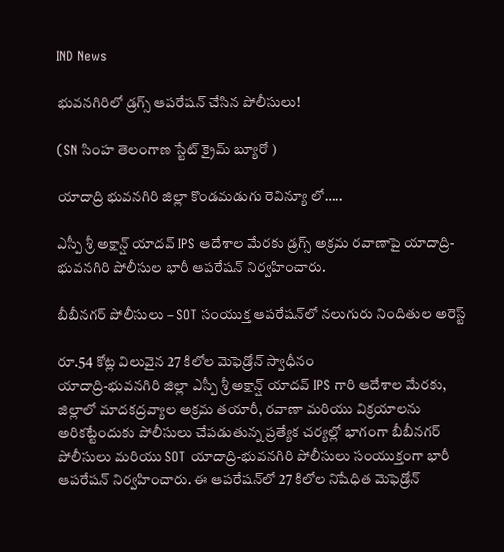IND News

భువనగిరిలో డ్రగ్స్ ఆపరేషన్ చేసిన పోలీసులు!

(SN సింహ తెలంగాణ స్టేట్ క్రైమ్ బ్యూరో )

యాదాద్రి భువనగిరి జిల్లా కొండమడుగు రెవిన్యూ లో…..

ఎస్పీ శ్రీ అక్షాన్ష్ యాదవ్ IPS ఆదేశాల మేరకు డ్రగ్స్ అక్రమ రవాణాపై యాదాద్రి-భువనగిరి పోలీసుల భారీ ఆపరేషన్ నిర్వహించారు.

బీబీనగర్ పోలీసులు – SOT సంయుక్త ఆపరేషన్‌లో నలుగురు నిందితుల అరెస్ట్

రూ.54 కోట్ల విలువైన 27 కిలోల మెఫెడ్రోన్ స్వాధీనం
యాదాద్రి-భువనగిరి జిల్లా ఎస్పీ శ్రీ అక్షాన్ష్ యాదవ్ IPS గారి ఆదేశాల మేరకు, జిల్లాలో మాదకద్రవ్యాల అక్రమ తయారీ, రవాణా మరియు విక్రయాలను అరికట్టేందుకు పోలీసులు చేపడుతున్న ప్రత్యేక చర్యల్లో భాగంగా బీబీనగర్ పోలీసులు మరియు SOT యాదాద్రి-భువనగిరి పోలీసులు సంయుక్తంగా భారీ ఆపరేషన్ నిర్వహించారు. ఈ ఆపరేషన్‌లో 27 కిలోల నిషేధిత మెఫెడ్రోన్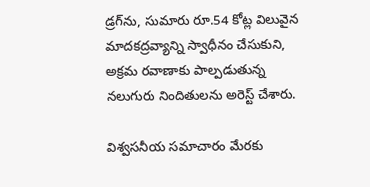డ్రగ్‌ను, సుమారు రూ.54 కోట్ల విలువైన మాదకద్రవ్యాన్ని స్వాధీనం చేసుకుని, అక్రమ రవాణాకు పాల్పడుతున్న నలుగురు నిందితులను అరెస్ట్ చేశారు.

విశ్వసనీయ సమాచారం మేరకు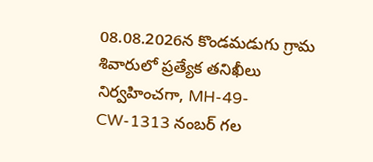08.08.2026న కొండమడుగు గ్రామ శివారులో ప్రత్యేక తనిఖీలు నిర్వహించగా, MH-49-CW-1313 నంబర్ గల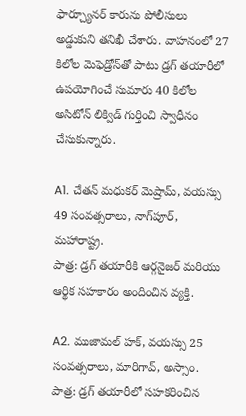ఫార్చ్యూనర్ కారును పోలీసులు అడ్డుకుని తనిఖీ చేశారు. వాహనంలో 27 కిలోల మెఫెడ్రోన్‌తో పాటు డ్రగ్ తయారీలో ఉపయోగించే సుమారు 40 కిలోల అసిటోన్ లిక్విడ్ గుర్తించి స్వాధీనం చేసుకున్నారు.

A1. చేతన్ మధుకర్ మెష్రామ్, వయస్సు 49 సంవత్సరాలు, నాగ్‌పూర్, మహారాష్ట్ర.
పాత్ర: డ్రగ్ తయారీకి ఆర్గనైజర్ మరియు ఆర్థిక సహకారం అందించిన వ్యక్తి.

A2. ముజామల్ హక్, వయస్సు 25 సంవత్సరాలు, మారిగావ్, అస్సాం.
పాత్ర: డ్రగ్ తయారీలో సహకరించిన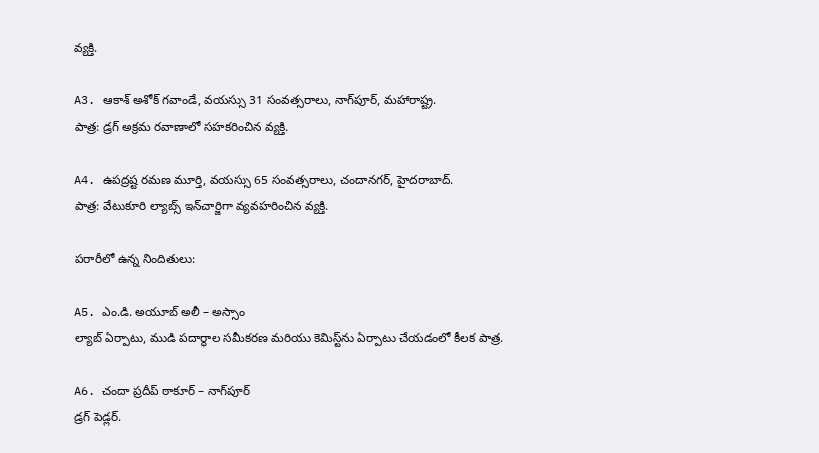వ్యక్తి.

A3. ఆకాశ్ అశోక్ గవాండే, వయస్సు 31 సంవత్సరాలు, నాగ్‌పూర్, మహారాష్ట్ర.
పాత్ర: డ్రగ్ అక్రమ రవాణాలో సహకరించిన వ్యక్తి.

A4. ఉపద్రష్ట రమణ మూర్తి, వయస్సు 65 సంవత్సరాలు, చందానగర్, హైదరాబాద్.
పాత్ర: వేటుకూరి ల్యాబ్స్ ఇన్‌చార్జిగా వ్యవహరించిన వ్యక్తి.

పరారీలో ఉన్న నిందితులు:

A5. ఎం.డి. అయూబ్ అలీ – అస్సాం
ల్యాబ్ ఏర్పాటు, ముడి పదార్థాల సమీకరణ మరియు కెమిస్ట్‌ను ఏర్పాటు చేయడంలో కీలక పాత్ర.

A6. చందా ప్రదీప్ ఠాకూర్ – నాగ్‌పూర్
డ్రగ్ పెడ్లర్.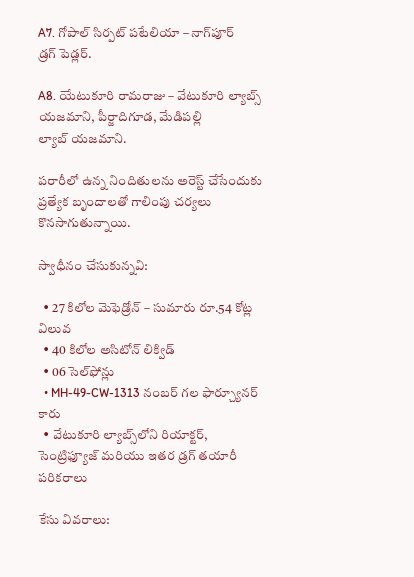A7. గోపాల్ సిర్పట్ పటేలియా – నాగ్‌పూర్
డ్రగ్ పెడ్లర్.

A8. యేటుకూరి రామరాజు – వేటుకూరి ల్యాబ్స్ యజమాని, పీర్జాదిగూడ, మేడిపల్లి
ల్యాబ్ యజమాని.

పరారీలో ఉన్న నిందితులను అరెస్ట్ చేసేందుకు ప్రత్యేక బృందాలతో గాలింపు చర్యలు కొనసాగుతున్నాయి.

స్వాధీనం చేసుకున్నవి:

  • 27 కిలోల మెఫెడ్రోన్ – సుమారు రూ.54 కోట్ల విలువ
  • 40 కిలోల అసిటోన్ లిక్విడ్
  • 06 సెల్‌ఫోన్లు
  • MH-49-CW-1313 నంబర్ గల ఫార్చ్యూనర్ కారు
  • వేటుకూరి ల్యాబ్స్‌లోని రియాక్టర్, సెంట్రిఫ్యూజ్ మరియు ఇతర డ్రగ్ తయారీ పరికరాలు

కేసు వివరాలు: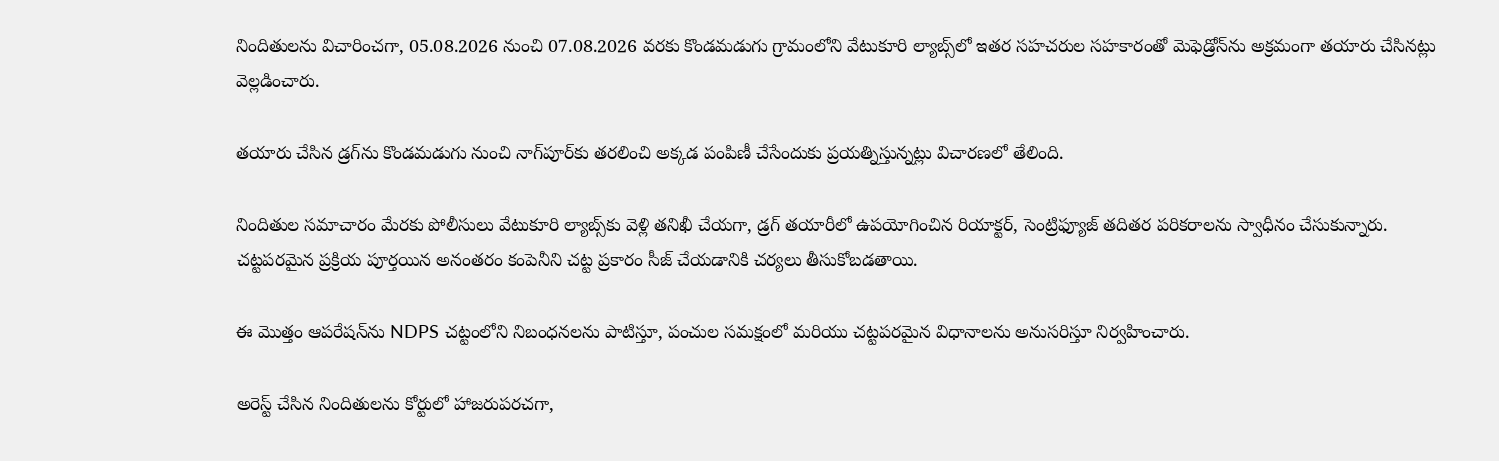నిందితులను విచారించగా, 05.08.2026 నుంచి 07.08.2026 వరకు కొండమడుగు గ్రామంలోని వేటుకూరి ల్యాబ్స్‌లో ఇతర సహచరుల సహకారంతో మెఫెడ్రోన్‌ను అక్రమంగా తయారు చేసినట్లు వెల్లడించారు.

తయారు చేసిన డ్రగ్‌ను కొండమడుగు నుంచి నాగ్‌పూర్‌కు తరలించి అక్కడ పంపిణీ చేసేందుకు ప్రయత్నిస్తున్నట్లు విచారణలో తేలింది.

నిందితుల సమాచారం మేరకు పోలీసులు వేటుకూరి ల్యాబ్స్‌కు వెళ్లి తనిఖీ చేయగా, డ్రగ్ తయారీలో ఉపయోగించిన రియాక్టర్, సెంట్రిఫ్యూజ్ తదితర పరికరాలను స్వాధీనం చేసుకున్నారు. చట్టపరమైన ప్రక్రియ పూర్తయిన అనంతరం కంపెనీని చట్ట ప్రకారం సీజ్ చేయడానికి చర్యలు తీసుకోబడతాయి.

ఈ మొత్తం ఆపరేషన్‌ను NDPS చట్టంలోని నిబంధనలను పాటిస్తూ, పంచుల సమక్షంలో మరియు చట్టపరమైన విధానాలను అనుసరిస్తూ నిర్వహించారు.

అరెస్ట్ చేసిన నిందితులను కోర్టులో హాజరుపరచగా,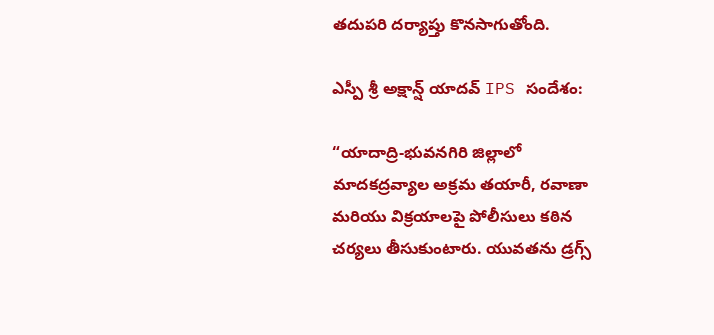తదుపరి దర్యాప్తు కొనసాగుతోంది.

ఎస్పీ శ్రీ అక్షాన్ష్ యాదవ్ IPS సందేశం:

“యాదాద్రి-భువనగిరి జిల్లాలో మాదకద్రవ్యాల అక్రమ తయారీ, రవాణా మరియు విక్రయాలపై పోలీసులు కఠిన చర్యలు తీసుకుంటారు. యువతను డ్రగ్స్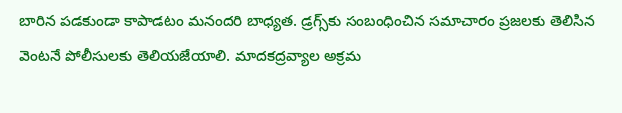బారిన పడకుండా కాపాడటం మనందరి బాధ్యత. డ్రగ్స్‌కు సంబంధించిన సమాచారం ప్రజలకు తెలిసిన వెంటనే పోలీసులకు తెలియజేయాలి. మాదకద్రవ్యాల అక్రమ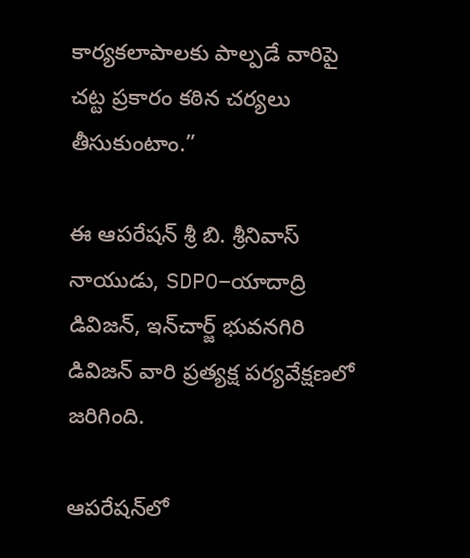కార్యకలాపాలకు పాల్పడే వారిపై చట్ట ప్రకారం కఠిన చర్యలు తీసుకుంటాం.”

ఈ ఆపరేషన్ శ్రీ బి. శ్రీనివాస్ నాయుడు, SDPO–యాదాద్రి డివిజన్, ఇన్‌చార్జ్ భువనగిరి డివిజన్ వారి ప్రత్యక్ష పర్యవేక్షణలో జరిగింది.

ఆపరేషన్‌లో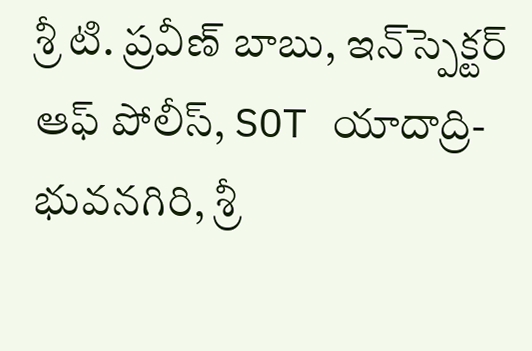శ్రీ టి. ప్రవీణ్ బాబు, ఇన్‌స్పెక్టర్ ఆఫ్ పోలీస్, SOT యాదాద్రి-భువనగిరి, శ్రీ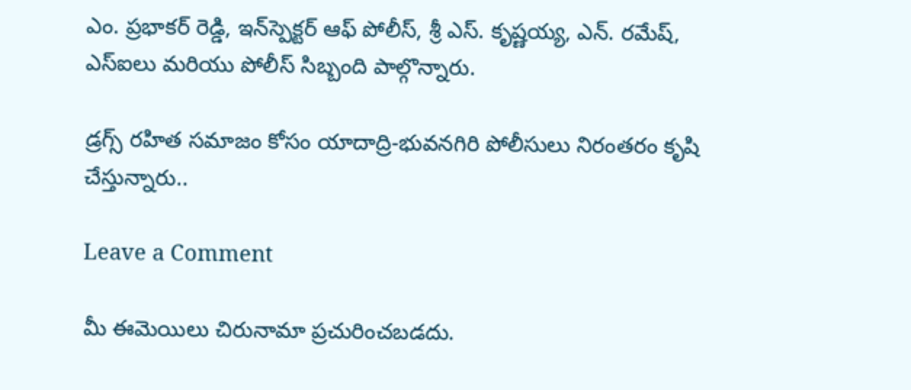ఎం. ప్రభాకర్ రెడ్డి, ఇన్‌స్పెక్టర్ ఆఫ్ పోలీస్, శ్రీ ఎస్. కృష్ణయ్య, ఎన్. రమేష్, ఎస్‌ఐలు మరియు పోలీస్ సిబ్బంది పాల్గొన్నారు.

డ్రగ్స్ రహిత సమాజం కోసం యాదాద్రి-భువనగిరి పోలీసులు నిరంతరం కృషి చేస్తున్నారు..

Leave a Comment

మీ ఈమెయిలు చిరునామా ప్రచురించబడదు.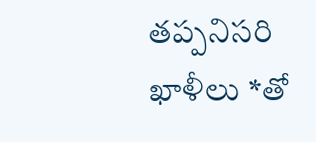తప్పనిసరి ఖాళీలు *తో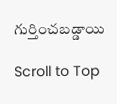గుర్తించబడ్డాయి

Scroll to Top